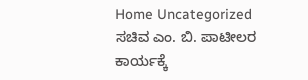Home Uncategorized ಸಚಿವ ಎಂ. ಬಿ. ಪಾಟೀಲರ ಕಾರ್ಯಕ್ಕೆ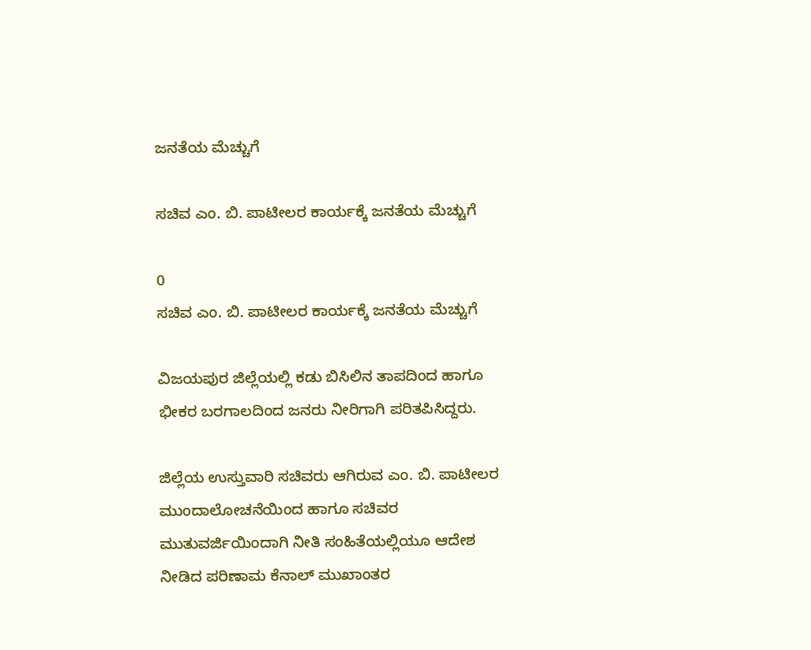ಜನತೆಯ ಮೆಚ್ಚುಗೆ

ಸಚಿವ ಎಂ. ಬಿ. ಪಾಟೀಲರ ಕಾರ್ಯಕ್ಕೆ ಜನತೆಯ ಮೆಚ್ಚುಗೆ

0
ಸಚಿವ ಎಂ. ಬಿ. ಪಾಟೀಲರ ಕಾರ್ಯಕ್ಕೆ ಜನತೆಯ ಮೆಚ್ಚುಗೆ

ವಿಜಯಪುರ ಜಿಲ್ಲೆಯಲ್ಲಿ ಕಡು ಬಿಸಿಲಿನ ತಾಪದಿಂದ ಹಾಗೂ ಭೀಕರ ಬರಗಾಲದಿಂದ ಜನರು ನೀರಿಗಾಗಿ ಪರಿತಪಿಸಿದ್ದರು.

ಜಿಲ್ಲೆಯ ಉಸ್ತುವಾರಿ ಸಚಿವರು ಆಗಿರುವ ಎಂ. ಬಿ. ಪಾಟೀಲರ ಮುಂದಾಲೋಚನೆಯಿಂದ ಹಾಗೂ ಸಚಿವರ ಮುತುವರ್ಜಿಯಿಂದಾಗಿ ನೀತಿ ಸಂಹಿತೆಯಲ್ಲಿಯೂ ಆದೇಶ ನೀಡಿದ ಪರಿಣಾಮ ಕೆನಾಲ್‌ ಮುಖಾಂತರ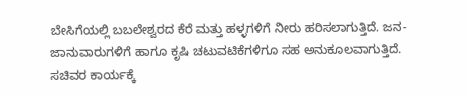ಬೇಸಿಗೆಯಲ್ಲಿ ಬಬಲೇಶ್ವರದ ಕೆರೆ ಮತ್ತು ಹಳ್ಳಗಳಿಗೆ ನೀರು ಹರಿಸಲಾಗುತ್ತಿದೆ. ಜನ-ಜಾನುವಾರುಗಳಿಗೆ ಹಾಗೂ ಕೃಷಿ ಚಟುವಟಿಕೆಗಳಿಗೂ ಸಹ ಅನುಕೂಲವಾಗುತ್ತಿದೆ. ಸಚಿವರ ಕಾರ್ಯಕ್ಕೆ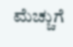ಮೆಚ್ಚುಗೆ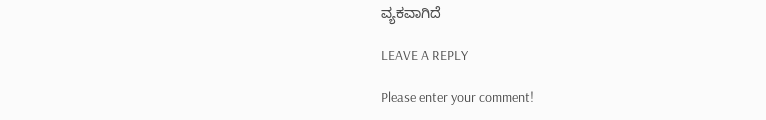ವ್ಯಕವಾಗಿದೆ

LEAVE A REPLY

Please enter your comment!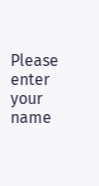Please enter your name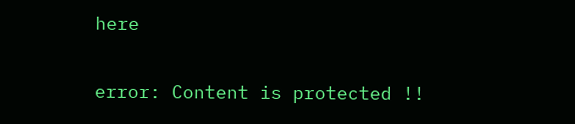here

error: Content is protected !!